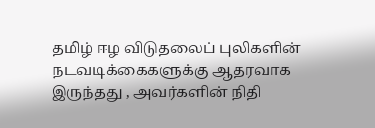தமிழ் ஈழ விடுதலைப் புலிகளின் நடவடிக்கைகளுக்கு ஆதரவாக இருந்தது , அவர்களின் நிதி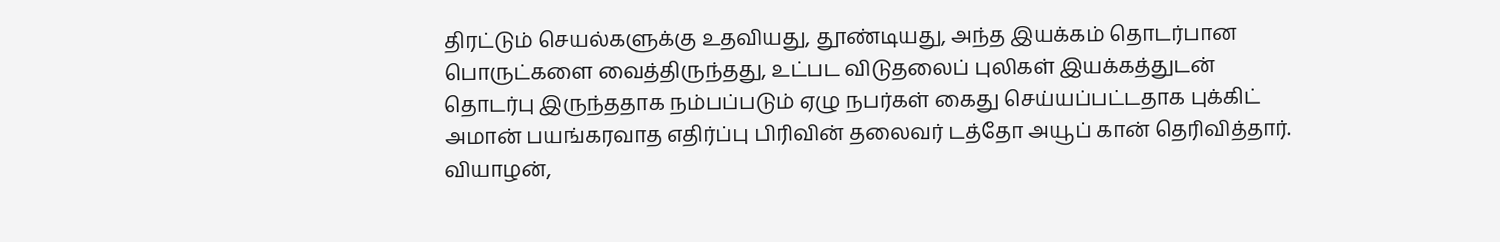திரட்டும் செயல்களுக்கு உதவியது, தூண்டியது, அந்த இயக்கம் தொடர்பான பொருட்களை வைத்திருந்தது, உட்பட விடுதலைப் புலிகள் இயக்கத்துடன் தொடர்பு இருந்ததாக நம்பப்படும் ஏழு நபர்கள் கைது செய்யப்பட்டதாக புக்கிட் அமான் பயங்கரவாத எதிர்ப்பு பிரிவின் தலைவர் டத்தோ அயூப் கான் தெரிவித்தார்.
வியாழன்,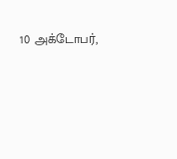10 அக்டோபர்,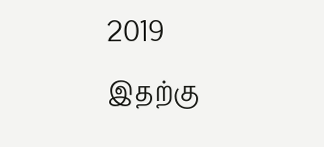2019
இதற்கு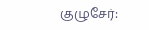குழுசேர்: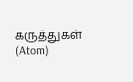கருத்துகள் (Atom)